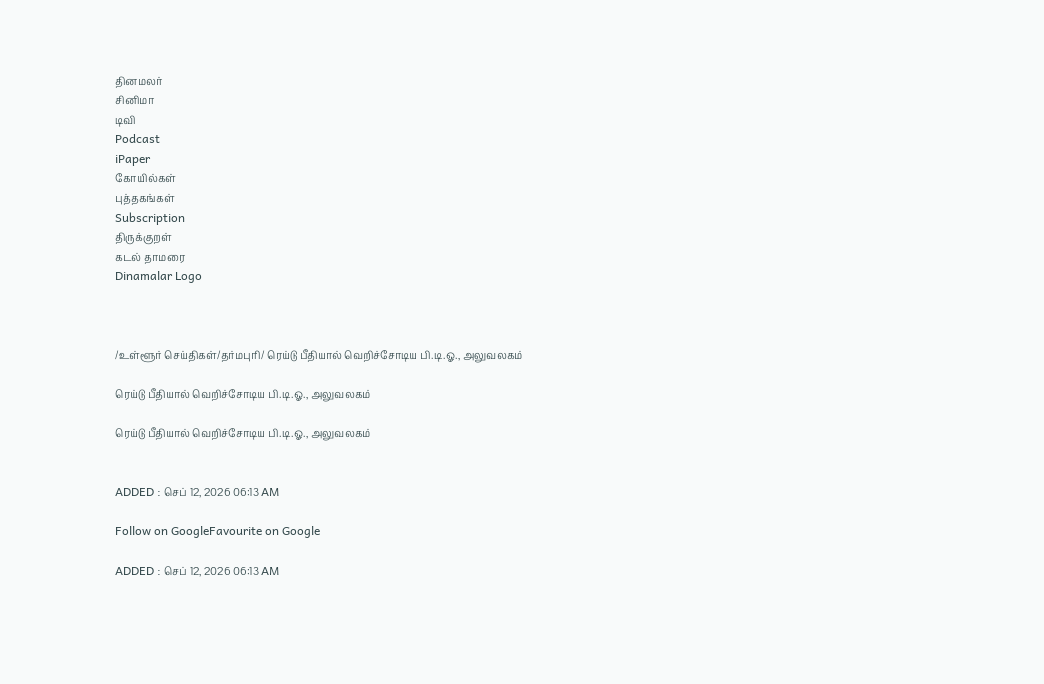தினமலர்
சினிமா
டிவி
Podcast
iPaper
கோயில்கள்
புத்தகங்கள்
Subscription
திருக்குறள்
கடல் தாமரை
Dinamalar Logo



/உள்ளூர் செய்திகள்/தர்மபுரி/ ரெய்டு பீதியால் வெறிச்சோடிய பி.டி.ஓ., அலுவலகம்

ரெய்டு பீதியால் வெறிச்சோடிய பி.டி.ஓ., அலுவலகம்

ரெய்டு பீதியால் வெறிச்சோடிய பி.டி.ஓ., அலுவலகம்


ADDED : செப் 12, 2026 06:13 AM

Follow on GoogleFavourite on Google

ADDED : செப் 12, 2026 06:13 AM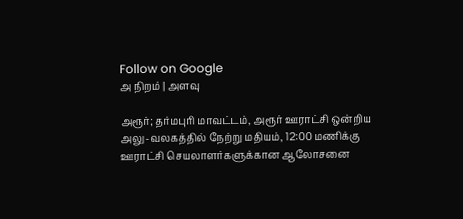Follow on Google
அ நிறம் | அளவு

அரூர்; தர்மபுரி மாவட்டம், அரூர் ஊராட்சி ஒன்றிய அலு-வலகத்தில் நேற்று மதியம், 12:00 மணிக்கு ஊராட்சி செயலாளர்களுக்கான ஆலோசனை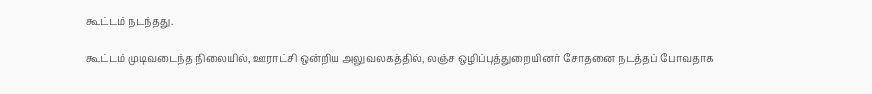கூட்டம் நடந்தது.

கூட்டம் முடிவடைந்த நிலையில், ஊராட்சி ஒன்றிய அலுவலகத்தில், லஞ்ச ஒழிப்புத்துறையினர் சோதனை நடத்தப் போவதாக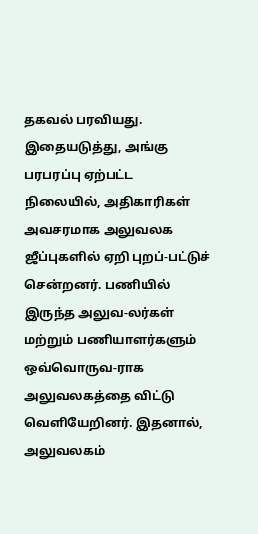தகவல் பரவியது. இதையடுத்து, அங்கு பரபரப்பு ஏற்பட்ட நிலையில், அதிகாரிகள் அவசரமாக அலுவலக ஜீப்புகளில் ஏறி புறப்-பட்டுச் சென்றனர். பணியில் இருந்த அலுவ-லர்கள் மற்றும் பணியாளர்களும் ஒவ்வொருவ-ராக அலுவலகத்தை விட்டு வெளியேறினர். இதனால், அலுவலகம்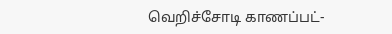வெறிச்சோடி காணப்பட்-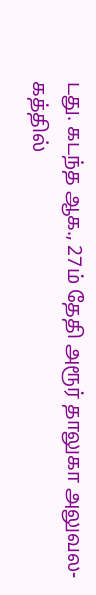டது. கடந்த ஆக., 27ம் தேதி அரூர் தாலுகா அலுவல-கத்தில்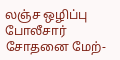லஞ்ச ஒழிப்பு போலீசார் சோதனை மேற்-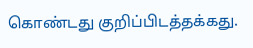கொண்டது குறிப்பிடத்தக்கது.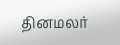தினமலர்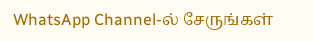WhatsApp Channel-ல் சேருங்கள்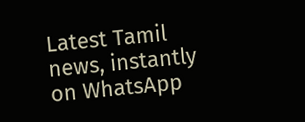Latest Tamil news, instantly on WhatsApp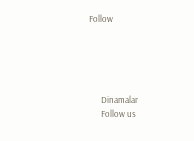Follow





      Dinamalar
      Follow us